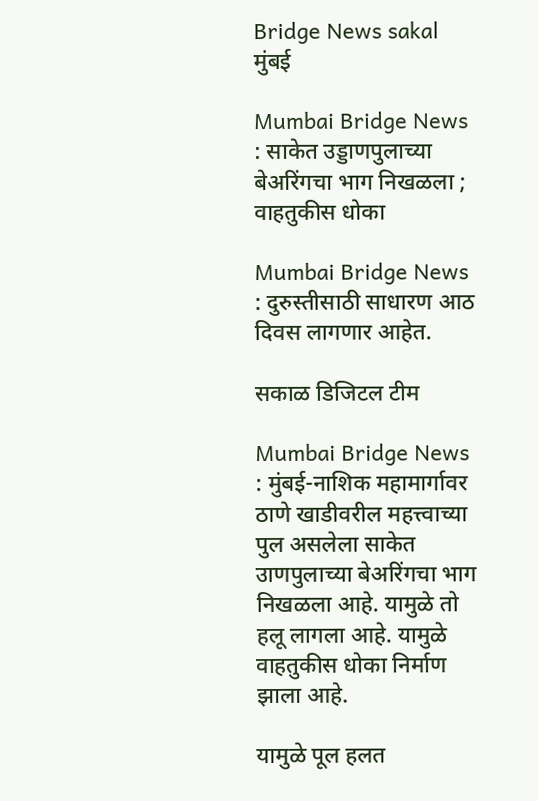Bridge News sakal
मुंबई

Mumbai Bridge News : साकेत उड्डाणपुलाच्या बेअरिंगचा भाग निखळला ; वाहतुकीस धोका

Mumbai Bridge News : दुरुस्तीसाठी साधारण आठ दिवस लागणार आहेत.

सकाळ डिजिटल टीम

Mumbai Bridge News : मुंबई-नाशिक महामार्गावर ठाणे खाडीवरील महत्त्वाच्या पुल असलेला साकेत उाणपुलाच्या बेअरिंगचा भाग निखळला आहे. यामुळे तो हलू लागला आहे. यामुळे वाहतुकीस धोका निर्माण झाला आहे.

यामुळे पूल हलत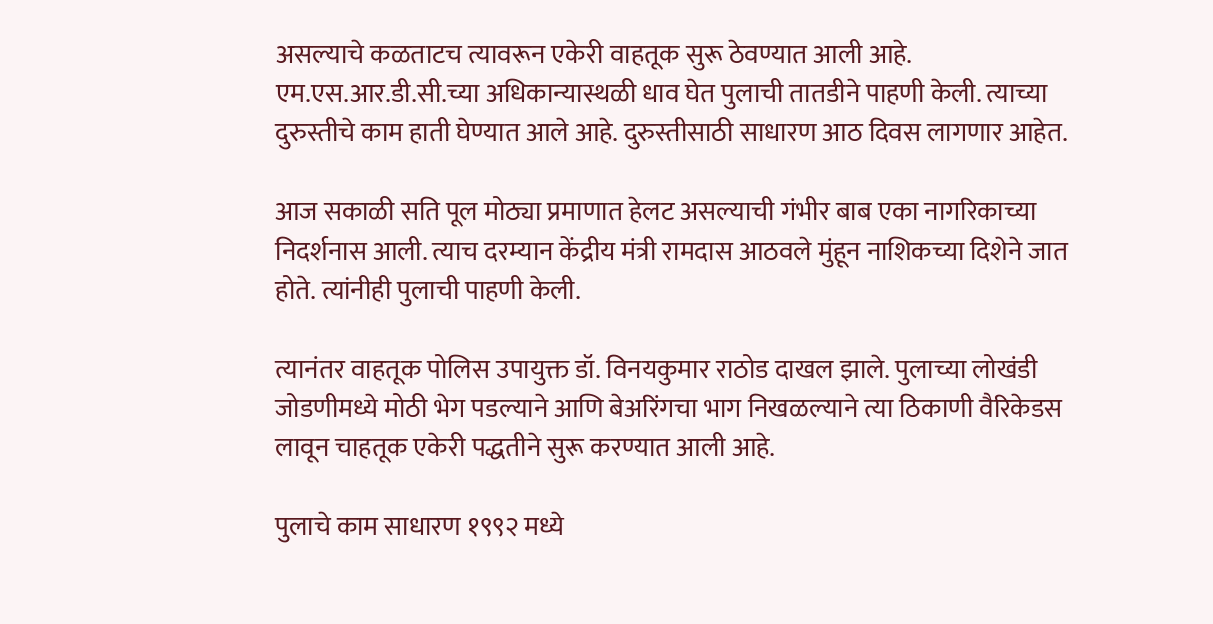असल्याचे कळताटच त्यावरून एकेरी वाहतूक सुरू ठेवण्यात आली आहे. एम.एस.आर.डी.सी.च्या अधिकान्यास्थळी धाव घेत पुलाची तातडीने पाहणी केली. त्याच्या दुरुस्तीचे काम हाती घेण्यात आले आहे. दुरुस्तीसाठी साधारण आठ दिवस लागणार आहेत.

आज सकाळी सति पूल मोठ्या प्रमाणात हेलट असल्याची गंभीर बाब एका नागरिकाच्या निदर्शनास आली. त्याच दरम्यान केंद्रीय मंत्री रामदास आठवले मुंहून नाशिकच्या दिशेने जात होते. त्यांनीही पुलाची पाहणी केली.

त्यानंतर वाहतूक पोलिस उपायुक्त डॉ. विनयकुमार राठोड दाखल झाले. पुलाच्या लोखंडी जोडणीमध्ये मोठी भेग पडल्याने आणि बेअरिंगचा भाग निखळल्याने त्या ठिकाणी वैरिकेडस लावून चाहतूक एकेरी पद्धतीने सुरू करण्यात आली आहे.

पुलाचे काम साधारण १९९२ मध्ये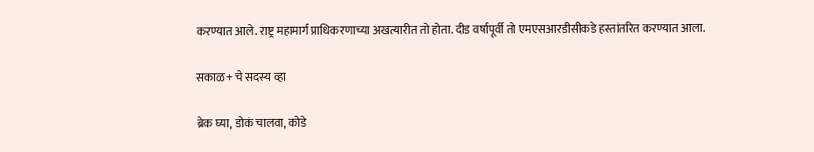करण्यात आले. राष्ट्र महामार्ग प्राधिकरणाच्या अखत्यारीत तो होता. दीड वर्षापूर्वी तो एमएसआरडीसीकडे हस्तांतरित करण्यात आला.

सकाळ+ चे सदस्य व्हा

ब्रेक घ्या, डोकं चालवा, कोडे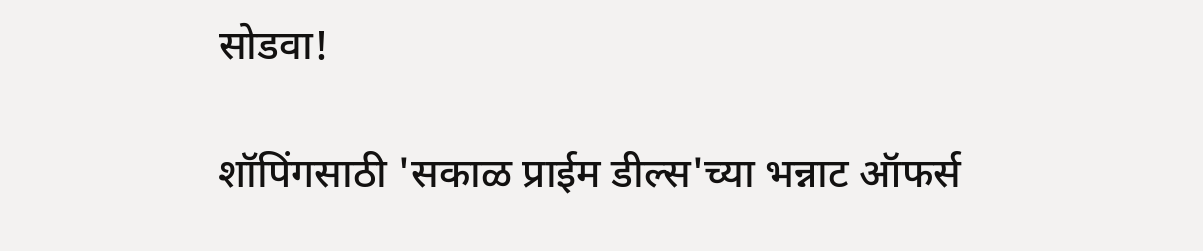सोडवा!

शॉपिंगसाठी 'सकाळ प्राईम डील्स'च्या भन्नाट ऑफर्स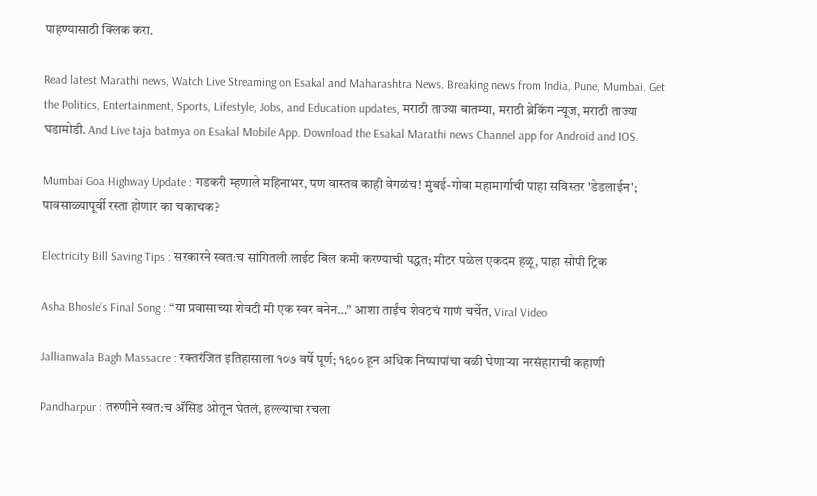पाहण्यासाठी क्लिक करा.

Read latest Marathi news, Watch Live Streaming on Esakal and Maharashtra News. Breaking news from India, Pune, Mumbai. Get the Politics, Entertainment, Sports, Lifestyle, Jobs, and Education updates, मराठी ताज्या बातम्या, मराठी ब्रेकिंग न्यूज, मराठी ताज्या घडामोडी. And Live taja batmya on Esakal Mobile App. Download the Esakal Marathi news Channel app for Android and IOS.

Mumbai Goa Highway Update : गडकरी म्हणाले महिनाभर, पण वास्तव काही वेगळंच! मुंबई-गोवा महामार्गाची पाहा सविस्तर 'डेडलाईन'; पावसाळ्यापूर्वी रस्ता होणार का चकाचक?

Electricity Bill Saving Tips : सरकारने स्वतःच सांगितली लाईट बिल कमी करण्याची पद्धत; मीटर पळेल एकदम हळू, पाहा सोपी ट्रिक

Asha Bhosle’s Final Song : “या प्रवासाच्या शेवटी मी एक स्वर बनेन…” आशा ताईंच शेवटचं गाणं चर्चेत, Viral Video

Jallianwala Bagh Massacre : रक्तरंजित इतिहासाला १०७ वर्षे पूर्ण; १६०० हून अधिक निष्पापांचा बळी घेणाऱ्या नरसंहाराची कहाणी

Pandharpur : तरुणीने स्वत:च अ‍ॅसिड ओतून घेतलं, हल्ल्याचा रचला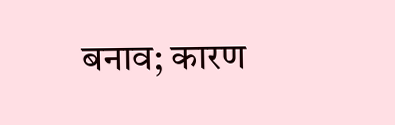बनाव; कारण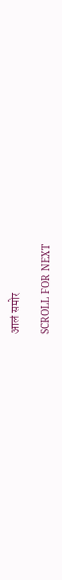आलं समोर

SCROLL FOR NEXT